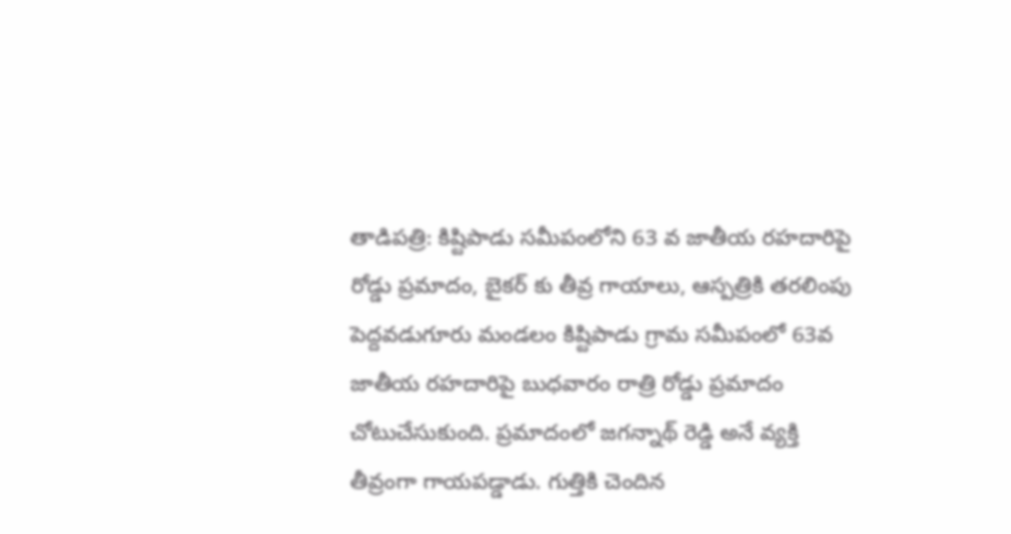తాడిపత్రి: కిష్టిపాడు సమీపంలోని 63 వ జాతీయ రహదారిపై రోడ్డు ప్రమాదం, బైకర్ కు తీవ్ర గాయాలు, ఆస్పత్రికి తరలింపు
పెద్దవడుగూరు మండలం కిష్టిపాడు గ్రామ సమీపంలో 63వ జాతీయ రహదారిపై బుధవారం రాత్రి రోడ్డు ప్రమాదం చోటుచేసుకుంది. ప్రమాదంలో జగన్నాథ్ రెడ్డి అనే వ్యక్తి తీవ్రంగా గాయపడ్డాడు. గుత్తికి చెందిన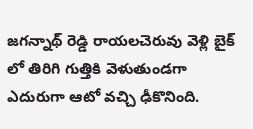జగన్నాథ్ రెడ్డి రాయలచెరువు వెళ్లి బైక్ లో తిరిగి గుత్తికి వెళుతుండగా ఎదురుగా ఆటో వచ్చి ఢీకొనింది.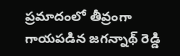ప్రమాదంలో తీవ్రంగా గాయపడిన జగన్నాథ్ రెడ్డి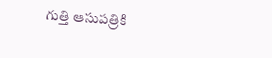గుత్తి ఆసుపత్రికి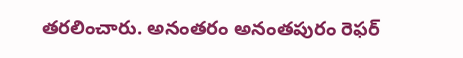తరలించారు. అనంతరం అనంతపురం రెఫర్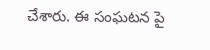చేశారు. ఈ సంఘటన పై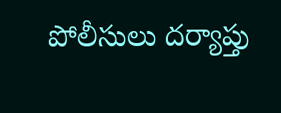పోలీసులు దర్యాప్తు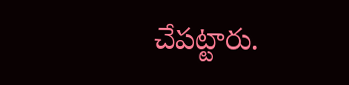చేపట్టారు.